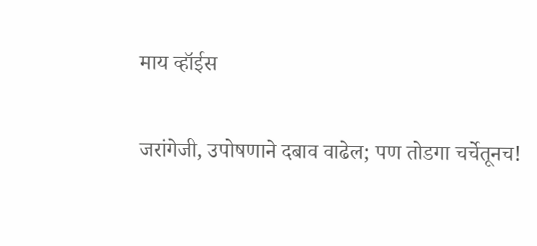माय व्हॉईस

जरांगेजी, उपोषणाने दबाव वाढेल; पण तोडगा चर्चेतूनच!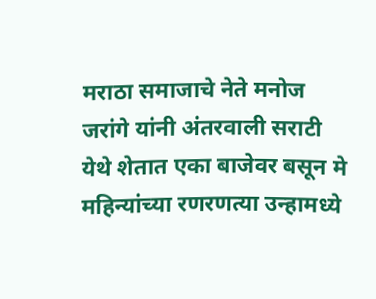मराठा समाजाचे नेते मनोज जरांगे यांनी अंतरवाली सराटी येथे शेतात एका बाजेवर बसून मे महिन्यांच्या रणरणत्या उन्हामध्ये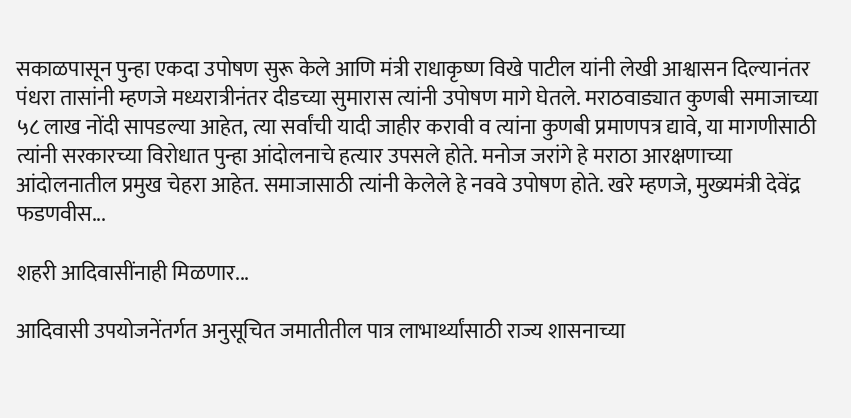सकाळपासून पुन्हा एकदा उपोषण सुरू केले आणि मंत्री राधाकृष्ण विखे पाटील यांनी लेखी आश्वासन दिल्यानंतर पंधरा तासांनी म्हणजे मध्यरात्रीनंतर दीडच्या सुमारास त्यांनी उपोषण मागे घेतले. मराठवाड्यात कुणबी समाजाच्या ५८ लाख नोंदी सापडल्या आहेत, त्या सर्वांची यादी जाहीर करावी व त्यांना कुणबी प्रमाणपत्र द्यावे, या मागणीसाठी त्यांनी सरकारच्या विरोधात पुन्हा आंदोलनाचे हत्यार उपसले होते. मनोज जरांगे हे मराठा आरक्षणाच्या आंदोलनातील प्रमुख चेहरा आहेत. समाजासाठी त्यांनी केलेले हे नववे उपोषण होते. खरे म्हणजे, मुख्यमंत्री देवेंद्र फडणवीस...

शहरी आदिवासींनाही मिळणार...

आदिवासी उपयोजनेंतर्गत अनुसूचित जमातीतील पात्र लाभार्थ्यांसाठी राज्य शासनाच्या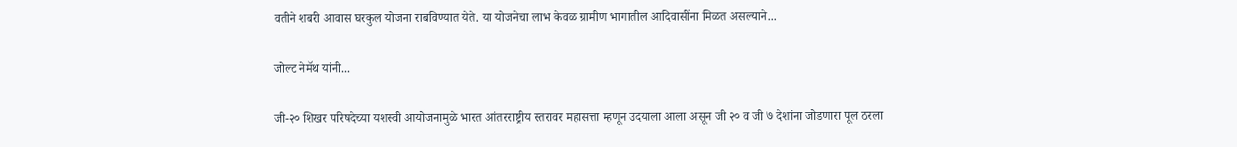वतीने शबरी आवास घरकुल योजना राबविण्यात येते. या योजनेचा लाभ केवळ ग्रामीण भागातील आदिवासींना मिळत असल्याने...

जोल्ट नेमॅथ यांनी...

जी-२० शिखर परिषदेच्या यशस्वी आयोजनामुळे भारत आंतरराष्ट्रीय स्तरावर महासत्ता म्हणून उदयाला आला असून जी २० व जी ७ देशांना जोडणारा पूल ठरला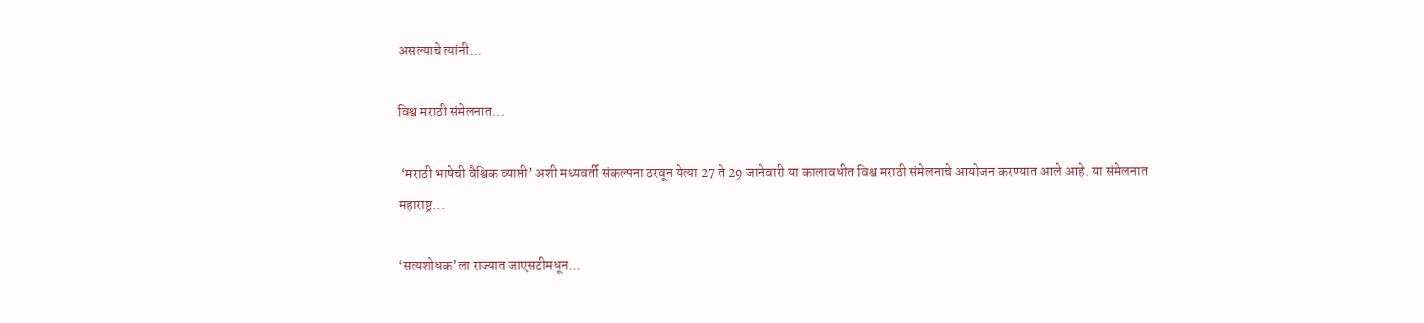असल्याचे त्यांनी...

विश्व मराठी संमेलनात...

 ‘मराठी भाषेची वैश्विक व्याप्ती’ अशी मध्यवर्ती संकल्पना ठरवून येत्या 27 ते 29 जानेवारी या कालावधीत विश्व मराठी संमेलनाचे आयोजन करण्यात आले आहे. या संमेलनात महाराष्ट्र...

‘सत्यशोधक’ला राज्यात जाएसटीमधून...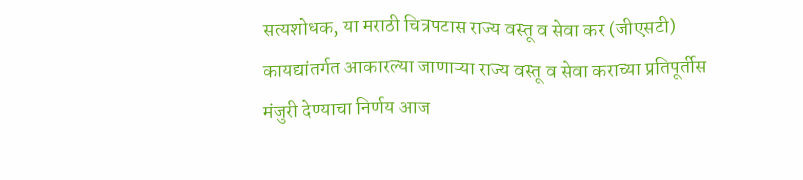सत्यशोधक, या मराठी चित्रपटास राज्य वस्तू व सेवा कर (जीएसटी) कायद्यांतर्गत आकारल्या जाणाऱ्या राज्य वस्तू व सेवा कराच्या प्रतिपूर्तीस मंजुरी देण्याचा निर्णय आज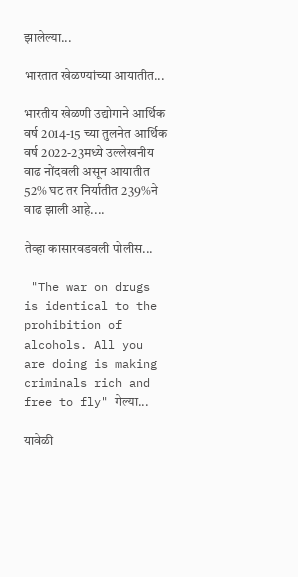झालेल्या...

भारतात खेळण्यांच्या आयातीत...

भारतीय खेळणी उद्योगाने आर्थिक वर्ष 2014-15 च्या तुलनेत आर्थिक वर्ष 2022-23मध्ये उल्लेखनीय वाढ नोंदवली असून आयातीत 52% घट तर निर्यातीत 239%ने वाढ झाली आहे....

तेव्हा कासारवडवली पोलीस...

 "The war on drugs is identical to the prohibition of alcohols. All you are doing is making criminals rich and free to fly" गेल्या...

यावेळी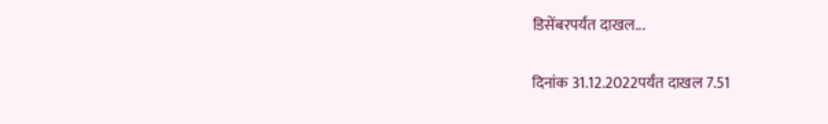डिसेंबरपर्यंत दाखल...

दिनांक 31.12.2022पर्यंत दाखल 7.51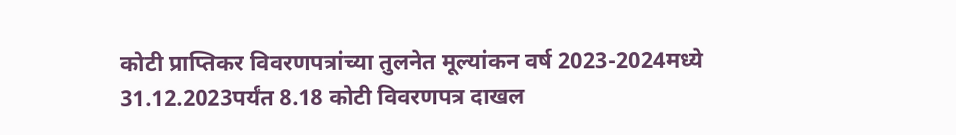कोटी प्राप्तिकर विवरणपत्रांच्या तुलनेत मूल्यांकन वर्ष 2023-2024मध्ये 31.12.2023पर्यंत 8.18 कोटी विवरणपत्र दाखल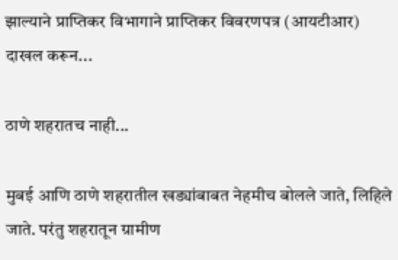झाल्याने प्राप्तिकर विभागाने प्राप्तिकर विवरणपत्र (आयटीआर) दाखल करून...

ठाणे शहरातच नाही...

मुबई आणि ठाणे शहरातील खड्यांबाबत नेहमीच बोलले जाते, लिहिले जाते. परंतु शहरातून ग्रामीण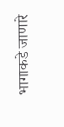भागाकडे जाणारे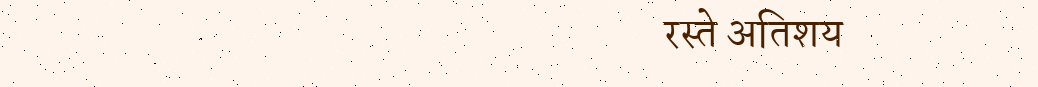रस्ते अतिशय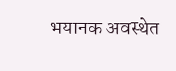भयानक अवस्थेत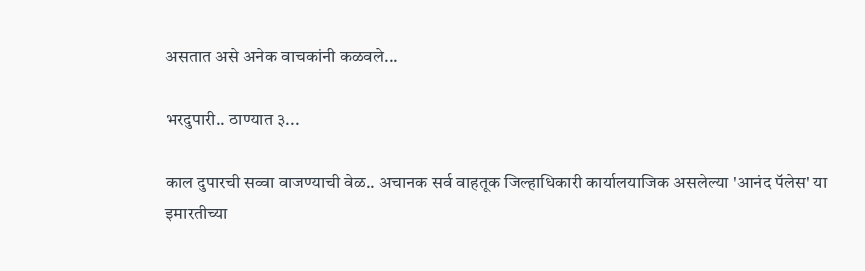असतात असे अनेक वाचकांनी कळवले...

भरदुपारी.. ठाण्यात ३...

काल दुपारची सव्वा वाजण्याची वेळ.. अचानक सर्व वाहतूक जिल्हाधिकारी कार्यालयाजिक असलेल्या 'आनंद पॅलेस' या इमारतीच्या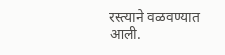रस्त्याने वळवण्यात आली.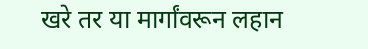खरे तर या मार्गांवरून लहान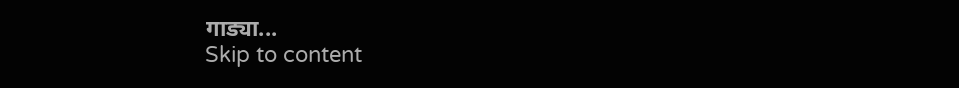गाड्या...
Skip to content